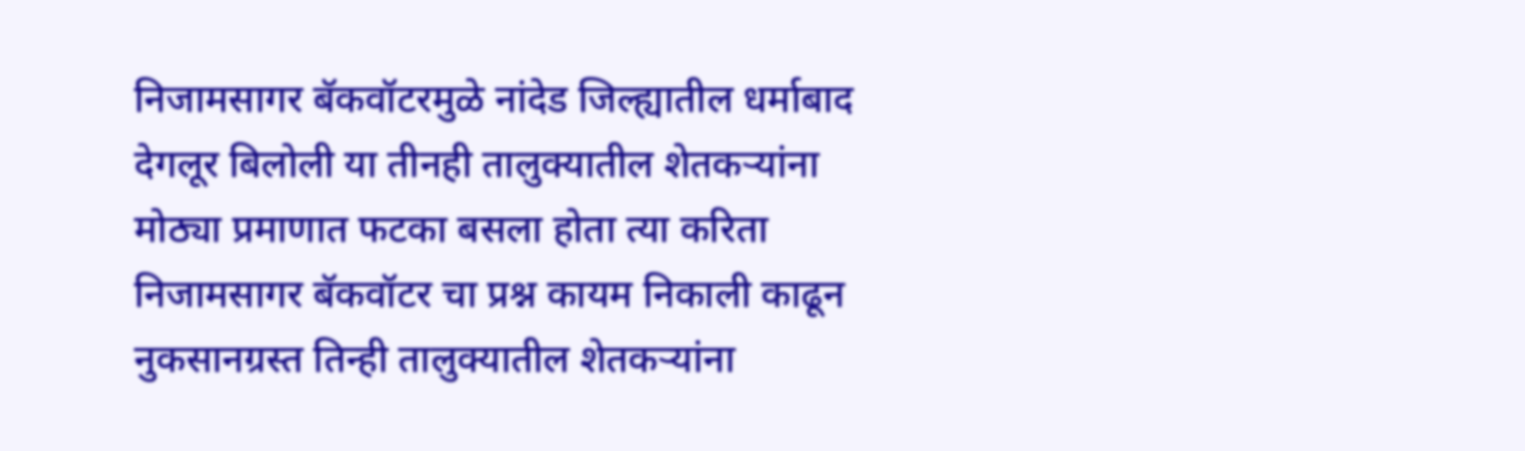निजामसागर बॅकवॉटरमुळे नांदेड जिल्ह्यातील धर्माबाद देगलूर बिलोली या तीनही तालुक्यातील शेतकऱ्यांना मोठ्या प्रमाणात फटका बसला होता त्या करिता निजामसागर बॅकवॉटर चा प्रश्न कायम निकाली काढून नुकसानग्रस्त तिन्ही तालुक्यातील शेतकऱ्यांना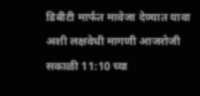डिबीटी मार्फत मावेजा देण्यात यावा अशी लक्षवेधी मागणी आजरोजी सकाळी 11:10 च्या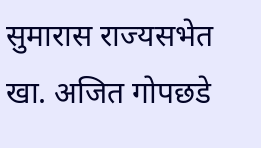सुमारास राज्यसभेत खा. अजित गोपछडे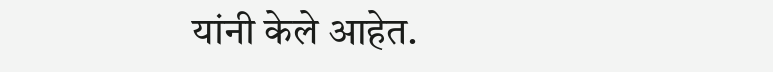यांनी केले आहेत.